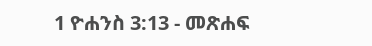1 ዮሐንስ 3:13 - መጽሐፍ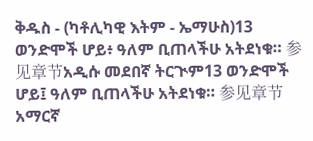ቅዱስ - (ካቶሊካዊ እትም - ኤማሁስ)13 ወንድሞች ሆይ፥ ዓለም ቢጠላችሁ አትደነቁ። 参见章节አዲሱ መደበኛ ትርጒም13 ወንድሞች ሆይ፤ ዓለም ቢጠላችሁ አትደነቁ። 参见章节አማርኛ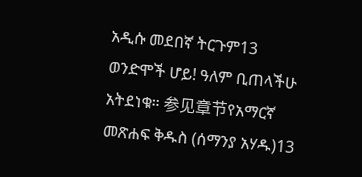አዲሱ መደበኛ ትርጉም13 ወንድሞች ሆይ! ዓለም ቢጠላችሁ አትደነቁ። 参见章节የአማርኛ መጽሐፍ ቅዱስ (ሰማንያ አሃዱ)13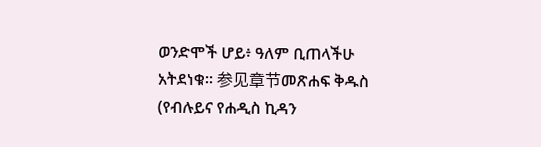ወንድሞች ሆይ፥ ዓለም ቢጠላችሁ አትደነቁ። 参见章节መጽሐፍ ቅዱስ (የብሉይና የሐዲስ ኪዳን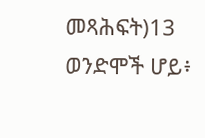መጻሕፍት)13 ወንድሞች ሆይ፥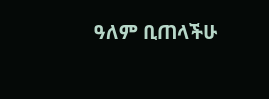ዓለም ቢጠላችሁ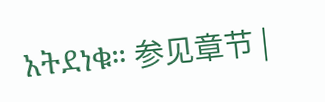አትደነቁ። 参见章节 |